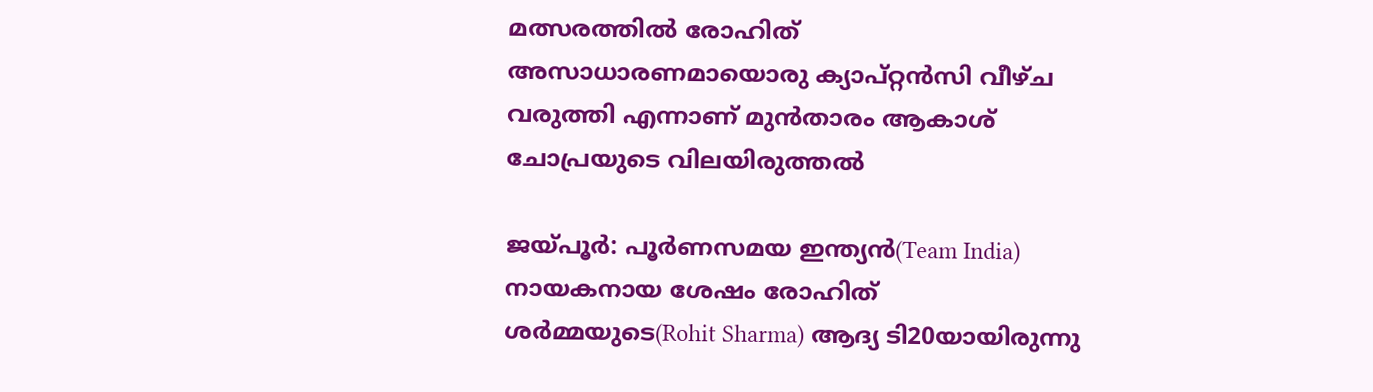മത്സരത്തില്‍ രോഹിത് അസാധാരണമായൊരു ക്യാപ്റ്റന്‍സി വീഴ്‌ച വരുത്തി എന്നാണ് മുന്‍താരം ആകാശ് ചോപ്രയുടെ വിലയിരുത്തല്‍

ജയ്‌പൂര്‍: പൂര്‍ണസമയ ഇന്ത്യന്‍(Team India) നായകനായ ശേഷം രോഹിത് ശര്‍മ്മയുടെ(Rohit Sharma) ആദ്യ ടി20യായിരുന്നു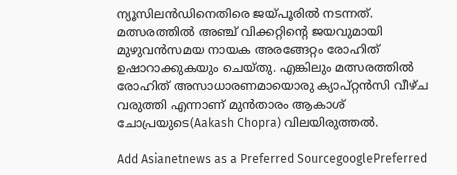ന്യൂസിലന്‍ഡിനെതിരെ ജയ്‌പൂരില്‍ നടന്നത്. മത്സരത്തില്‍ അഞ്ച് വിക്കറ്റിന്‍റെ ജയവുമായി മുഴുവന്‍സമയ നായക അരങ്ങേറ്റം രോഹിത് ഉഷാറാക്കുകയും ചെയ്‌തു. എങ്കിലും മത്സരത്തില്‍ രോഹിത് അസാധാരണമായൊരു ക്യാപ്റ്റന്‍സി വീഴ്‌ച വരുത്തി എന്നാണ് മുന്‍താരം ആകാശ് ചോപ്രയുടെ(Aakash Chopra) വിലയിരുത്തല്‍.

Add Asianetnews as a Preferred SourcegooglePreferred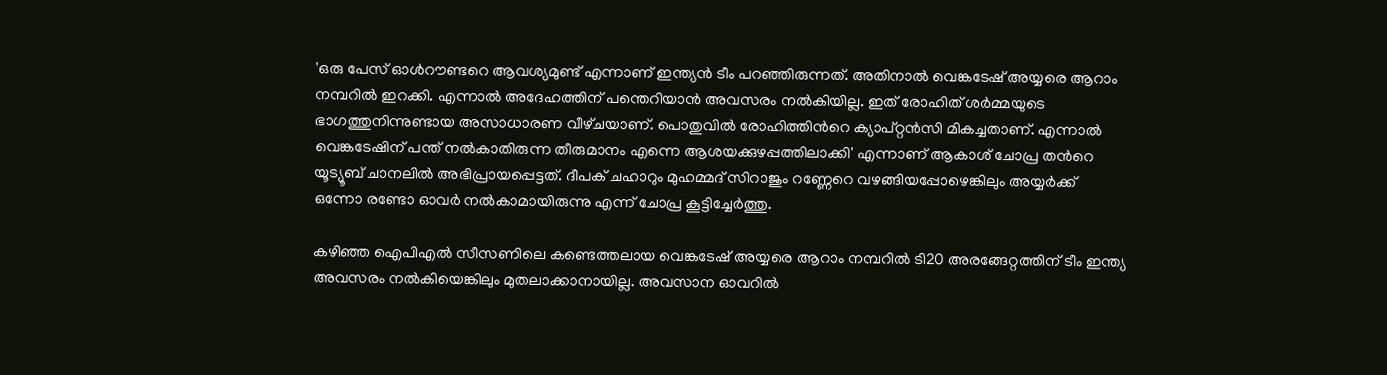'ഒരു പേസ് ഓള്‍റൗണ്ടറെ ആവശ്യമുണ്ട് എന്നാണ് ഇന്ത്യന്‍ ടീം പറഞ്ഞിരുന്നത്. അതിനാല്‍ വെങ്കടേഷ് അയ്യരെ ആറാം നമ്പറില്‍ ഇറക്കി. എന്നാല്‍ അദേഹത്തിന് പന്തെറിയാന്‍ അവസരം നല്‍കിയില്ല. ഇത് രോഹിത് ശര്‍മ്മയുടെ ഭാഗത്തുനിന്നുണ്ടായ അസാധാരണ വീഴ്‌ചയാണ്. പൊതുവില്‍ രോഹിത്തിന്‍റെ ക്യാപ്റ്റന്‍സി മികച്ചതാണ്. എന്നാല്‍ വെങ്കടേഷിന് പന്ത് നല്‍കാതിരുന്ന തീരുമാനം എന്നെ ആശയക്കുഴപ്പത്തിലാക്കി' എന്നാണ് ആകാശ് ചോപ്ര തന്‍റെ യൂട്യൂബ് ചാനലില്‍ അഭിപ്രായപ്പെട്ടത്. ദീപക് ചഹാറും മുഹമ്മദ് സിറാജും റണ്ണേറെ വഴങ്ങിയപ്പോഴെങ്കിലും അയ്യര്‍ക്ക് ഒന്നോ രണ്ടോ ഓവര്‍ നല്‍കാമായിരുന്നു എന്ന് ചോപ്ര കൂട്ടിച്ചേര്‍ത്തു.

കഴിഞ്ഞ ഐപിഎല്‍ സീസണിലെ കണ്ടെത്തലായ വെങ്കടേഷ് അയ്യരെ ആറാം നമ്പറില്‍ ടി20 അരങ്ങേറ്റത്തിന് ടീം ഇന്ത്യ അവസരം നല്‍കിയെങ്കിലും മുതലാക്കാനായില്ല. അവസാന ഓവറില്‍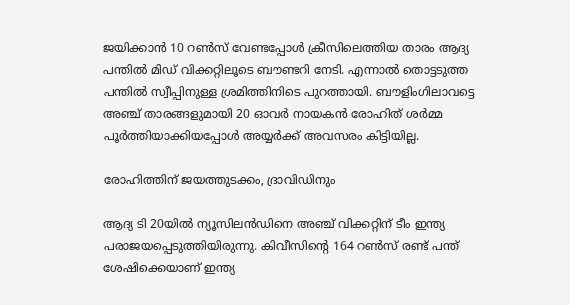ജയിക്കാന്‍ 10 റണ്‍സ് വേണ്ടപ്പോള്‍ ക്രീസിലെത്തിയ താരം ആദ്യ പന്തില്‍ മിഡ് വിക്കറ്റിലൂടെ ബൗണ്ടറി നേടി. എന്നാല്‍ തൊട്ടടുത്ത പന്തില്‍ സ്വീപ്പിനുള്ള ശ്രമിത്തിനിടെ പുറത്തായി. ബൗളിംഗിലാവട്ടെ അഞ്ച് താരങ്ങളുമായി 20 ഓവര്‍ നായകന്‍ രോഹിത് ശര്‍മ്മ പൂര്‍ത്തിയാക്കിയപ്പോള്‍ അയ്യര്‍ക്ക് അവസരം കിട്ടിയില്ല.

രോഹിത്തിന് ജയത്തുടക്കം, ദ്രാവിഡിനും

ആദ്യ ടി 20യിൽ ന്യൂസിലൻഡിനെ അഞ്ച് വിക്കറ്റിന് ടീം ഇന്ത്യ പരാജയപ്പെടുത്തിയിരുന്നു. കിവീസിന്‍റെ 164 റൺസ് രണ്ട് പന്ത് ശേഷിക്കെയാണ് ഇന്ത്യ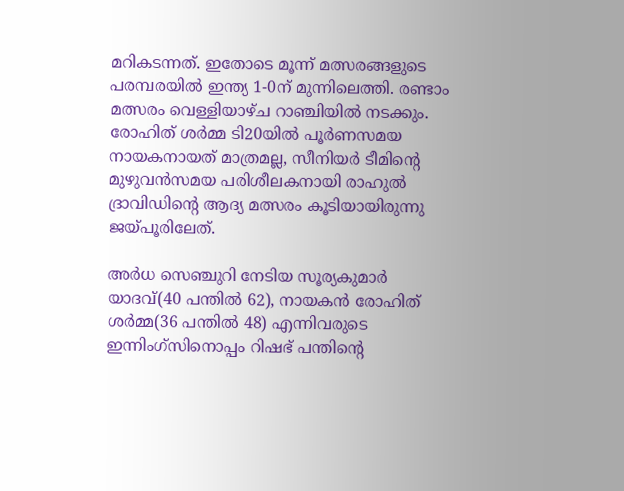മറികടന്നത്. ഇതോടെ മൂന്ന് മത്സരങ്ങളുടെ പരമ്പരയിൽ ഇന്ത്യ 1-0ന് മുന്നിലെത്തി. രണ്ടാം മത്സരം വെള്ളിയാഴ്‌ച റാഞ്ചിയിൽ നടക്കും. രോഹിത് ശര്‍മ്മ ടി20യില്‍ പൂര്‍ണസമയ നായകനായത് മാത്രമല്ല, സീനിയര്‍ ടീമിന്‍റെ മുഴുവന്‍സമയ പരിശീലകനായി രാഹുല്‍ ദ്രാവിഡിന്‍റെ ആദ്യ മത്സരം കൂടിയായിരുന്നു ജയ്‌പൂരിലേത്.

അര്‍ധ സെഞ്ചുറി നേടിയ സൂര്യകുമാര്‍ യാദവ്(40 പന്തില്‍ 62), നായകന്‍ രോഹിത് ശര്‍മ്മ(36 പന്തില്‍ 48) എന്നിവരുടെ ഇന്നിംഗ്‌സിനൊപ്പം റിഷഭ് പന്തിന്‍റെ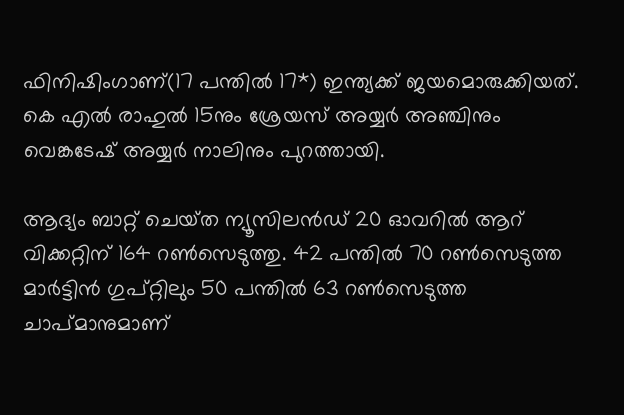ഫിനിഷിംഗാണ്(17 പന്തില്‍ 17*) ഇന്ത്യക്ക് ജയമൊരുക്കിയത്. കെ എല്‍ രാഹുല്‍ 15നും ശ്രേയസ് അയ്യര്‍ അഞ്ചിനും വെങ്കടേഷ് അയ്യര്‍ നാലിനും പുറത്തായി.

ആദ്യം ബാറ്റ് ചെയ്‌ത ന്യൂസിലന്‍ഡ് 20 ഓവറില്‍ ആറ് വിക്കറ്റിന് 164 റണ്‍സെടുത്തു. 42 പന്തില്‍ 70 റണ്‍സെടുത്ത മാര്‍ട്ടിന്‍ ഗുപ്റ്റിലും 50 പന്തില്‍ 63 റണ്‍സെടുത്ത ചാപ്‌മാനുമാണ്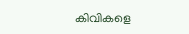കിവികളെ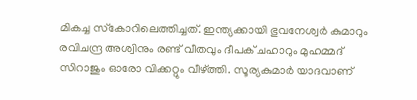മികച്ച സ്‌കോറിലെത്തിച്ചത്. ഇന്ത്യക്കായി ഭുവനേശ്വര്‍ കുമാറും രവിചന്ദ്ര അശ്വിനും രണ്ട് വീതവും ദീപക് ചഹാറും മുഹമ്മദ് സിറാജും ഓരോ വിക്കറ്റും വീഴ്‌ത്തി. സൂര്യകുമാര്‍ യാദവാണ്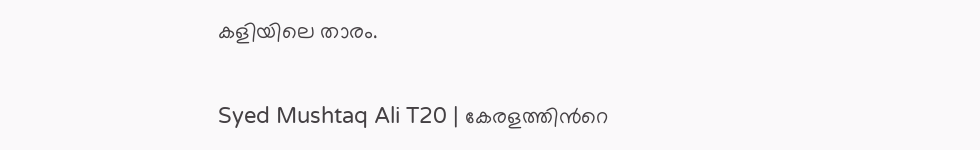കളിയിലെ താരം.

Syed Mushtaq Ali T20 | കേരളത്തിന്‍റെ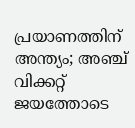പ്രയാണത്തിന് അന്ത്യം; അഞ്ച് വിക്കറ്റ് ജയത്തോടെ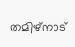തമിഴ്‌നാട്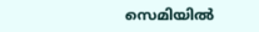സെമിയില്‍